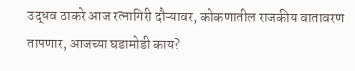उद्धव ठाकरे आज रत्नागिरी दौऱ्यावर, कोकणातील राजकीय वातावरण तापणार, आजच्या घडामोडी काय?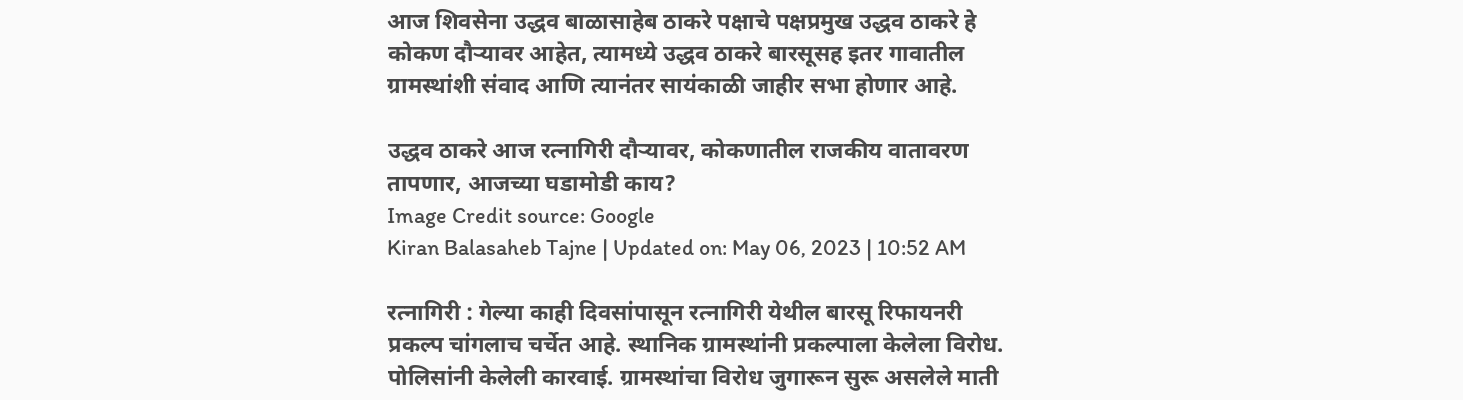आज शिवसेना उद्धव बाळासाहेब ठाकरे पक्षाचे पक्षप्रमुख उद्धव ठाकरे हे कोकण दौऱ्यावर आहेत, त्यामध्ये उद्धव ठाकरे बारसूसह इतर गावातील ग्रामस्थांशी संवाद आणि त्यानंतर सायंकाळी जाहीर सभा होणार आहे.

उद्धव ठाकरे आज रत्नागिरी दौऱ्यावर, कोकणातील राजकीय वातावरण तापणार, आजच्या घडामोडी काय?
Image Credit source: Google
Kiran Balasaheb Tajne | Updated on: May 06, 2023 | 10:52 AM

रत्नागिरी : गेल्या काही दिवसांपासून रत्नागिरी येथील बारसू रिफायनरी प्रकल्प चांगलाच चर्चेत आहे. स्थानिक ग्रामस्थांनी प्रकल्पाला केलेला विरोध. पोलिसांनी केलेली कारवाई. ग्रामस्थांचा विरोध जुगारून सुरू असलेले माती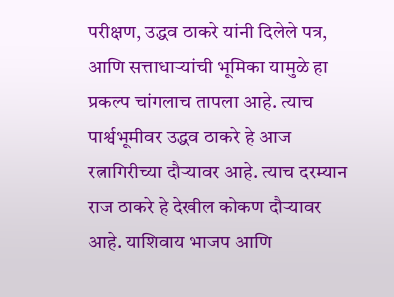परीक्षण, उद्धव ठाकरे यांनी दिलेले पत्र, आणि सत्ताधाऱ्यांची भूमिका यामुळे हा प्रकल्प चांगलाच तापला आहे. त्याच पार्श्वभूमीवर उद्धव ठाकरे हे आज रत्नागिरीच्या दौऱ्यावर आहे. त्याच दरम्यान राज ठाकरे हे देखील कोकण दौऱ्यावर आहे. याशिवाय भाजप आणि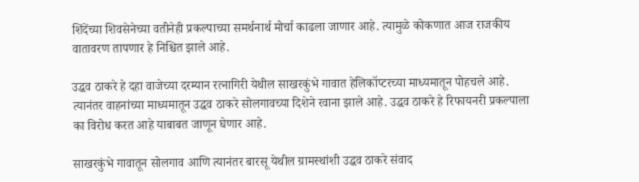शिंदेंच्या शिवसेनेच्या वतीनेही प्रकल्पाच्या समर्थनार्थ मोर्चा काढला जाणार आहे. त्यामुळे कोकणात आज राजकीय वातावरण तापणार हे निश्चित झाले आहे.

उद्धव ठाकरे हे दहा वाजेच्या दरम्यान रत्नागिरी येथील साखरकुंभे गावात हेलिकॉप्टरच्या माध्यमातून पोहचले आहे. त्यानंतर वाहनांच्या माध्यमातून उद्धव ठाकरे सोलगावच्या दिशेने रवाना झाले आहे. उद्धव ठाकरे हे रिफायनरी प्रकल्पाला का विरोध करत आहे याबाबत जाणून घेणार आहे.

साखरकुंभे गावातून सोलगाव आणि त्यानंतर बारसू येथील ग्रामस्थांशी उद्धव ठाकरे संवाद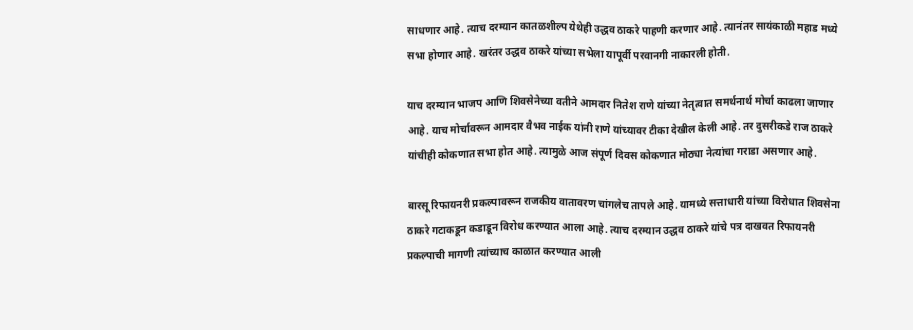साधणार आहे. त्याच दरम्यान कातळशील्प येथेही उद्धव ठाकरे पाहणी करणार आहे. त्यानंतर सायंकाळी महाड मध्ये सभा होणार आहे. खरंतर उद्धव ठाकरे यांच्या सभेला यापूर्वी परवानगी नाकारली होती.

याच दरम्यान भाजप आणि शिवसेनेच्या वतीने आमदार नितेश राणे यांच्या नेतृत्वात समर्थनार्थ मोर्चा काढला जाणार आहे. याच मोर्चावरून आमदार वैभव नाईक यांनी राणे यांच्यावर टीका देखील केली आहे. तर दुसरीकडे राज ठाकरे यांचीही कोकणात सभा होत आहे. त्यामुळे आज संपूर्ण दिवस कोकणात मोठ्या नेत्यांचा गराडा असणार आहे.

बारसू रिफायनरी प्रकल्पावरून राजकीय वातावरण चांगलेच तापले आहे. यामध्ये सत्ताधारी यांच्या विरोधात शिवसेना ठाकरे गटाकडून कडाडून विरोध करण्यात आला आहे. त्याच दरम्यान उद्धव ठाकरे यांचे पत्र दाखवत रिफायनरी प्रकल्पाची मागणी त्यांच्याच काळात करण्यात आली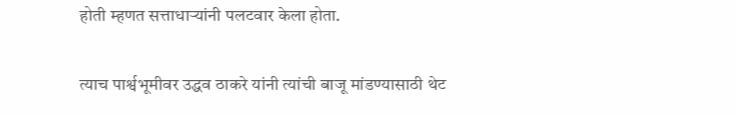होती म्हणत सत्ताधाऱ्यांनी पलटवार केला होता.

त्याच पार्श्वभूमीवर उद्धव ठाकरे यांनी त्यांची बाजू मांडण्यासाठी थेट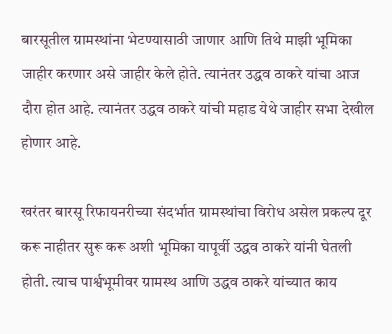बारसूतील ग्रामस्थांना भेटण्यासाठी जाणार आणि तिथे माझी भूमिका जाहीर करणार असे जाहीर केले होते. त्यानंतर उद्धव ठाकरे यांचा आज दौरा होत आहे. त्यानंतर उद्धव ठाकरे यांची महाड येथे जाहीर सभा देखील होणार आहे.

खरंतर बारसू रिफायनरीच्या संदर्भात ग्रामस्थांचा विरोध असेल प्रकल्प दूर करू नाहीतर सुरू करू अशी भूमिका यापूर्वी उद्धव ठाकरे यांनी घेतली होती. त्याच पार्श्वभूमीवर ग्रामस्थ आणि उद्धव ठाकरे यांच्यात काय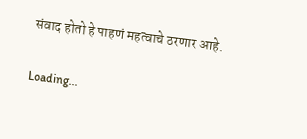संवाद होतो हे पाहणं महत्वाचे ठरणार आहे.

Loading...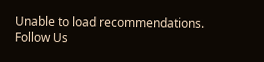Unable to load recommendations.
Follow Us